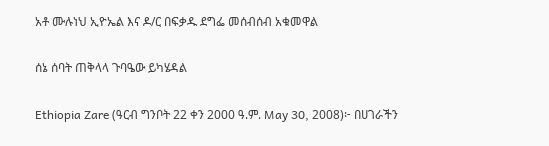አቶ ሙሉነህ ኢዮኤል እና ዶ/ር በፍቃዱ ደግፌ መሰብሰብ አቁመዋል

ሰኔ ሰባት ጠቅላላ ጉባዔው ይካሄዳል

Ethiopia Zare (ዓርብ ግንቦት 22 ቀን 2000 ዓ.ም. May 30, 2008)፦ በሀገራችን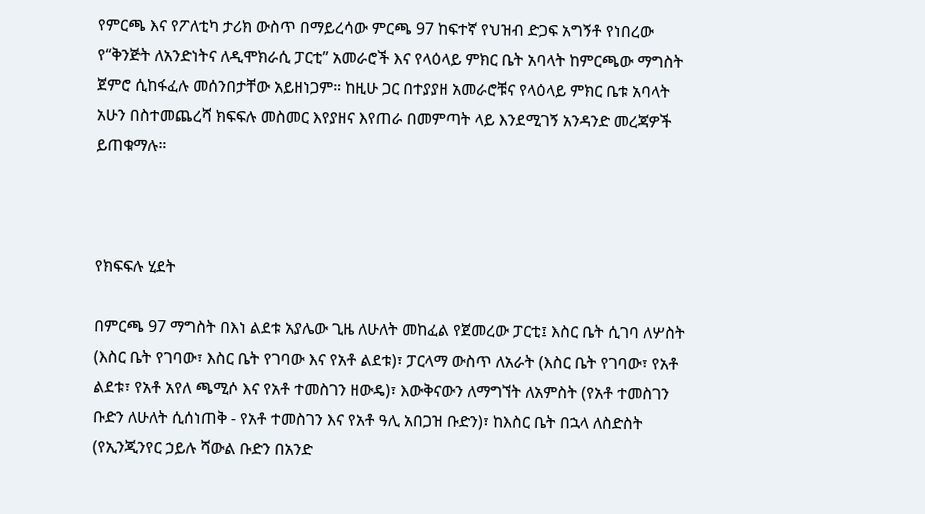የምርጫ እና የፖለቲካ ታሪክ ውስጥ በማይረሳው ምርጫ 97 ከፍተኛ የህዝብ ድጋፍ አግኝቶ የነበረው የ“ቅንጅት ለአንድነትና ለዲሞክራሲ ፓርቲ” አመራሮች እና የላዕላይ ምክር ቤት አባላት ከምርጫው ማግስት ጀምሮ ሲከፋፈሉ መሰንበታቸው አይዘነጋም። ከዚሁ ጋር በተያያዘ አመራሮቹና የላዕላይ ምክር ቤቱ አባላት አሁን በስተመጨረሻ ክፍፍሉ መስመር እየያዘና እየጠራ በመምጣት ላይ እንደሚገኝ አንዳንድ መረጃዎች ይጠቁማሉ።



የክፍፍሉ ሂደት

በምርጫ 97 ማግስት በእነ ልደቱ አያሌው ጊዜ ለሁለት መከፈል የጀመረው ፓርቲ፤ እስር ቤት ሲገባ ለሦስት (እስር ቤት የገባው፣ እስር ቤት የገባው እና የአቶ ልደቱ)፣ ፓርላማ ውስጥ ለአራት (እስር ቤት የገባው፣ የአቶ ልደቱ፣ የአቶ አየለ ጫሚሶ እና የአቶ ተመስገን ዘውዴ)፣ እውቅናውን ለማግኘት ለአምስት (የአቶ ተመስገን ቡድን ለሁለት ሲሰነጠቅ - የአቶ ተመስገን እና የአቶ ዓሊ አበጋዝ ቡድን)፣ ከእስር ቤት በኋላ ለስድስት (የኢንጂንየር ኃይሉ ሻውል ቡድን በአንድ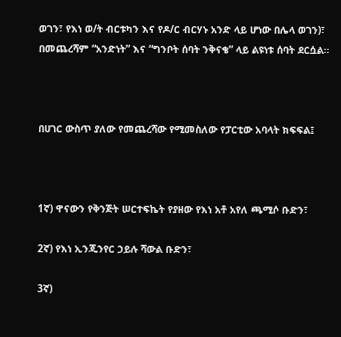ወገን፣ የእነ ወ/ት ብርቱካን እና የዶ/ር ብርሃኑ አንድ ላይ ሆነው በሌላ ወገን)፣ በመጨረሻም “አንድነት” እና “ግንቦት ሰባት ንቅናቄ” ላይ ልዩነቱ ሰባት ደርሷል።



በሀገር ውስጥ ያለው የመጨረሻው የሚመስለው የፓርቲው አባላት ክፍፍል፤



1ኛ) ዋናውን የቅንጅት ሠርተፍኬት የያዘው የእነ አቶ አየለ ጫሚሶ ቡድን፣

2ኛ) የእነ ኢንጂንየር ኃይሉ ሻውል ቡድን፣

3ኛ)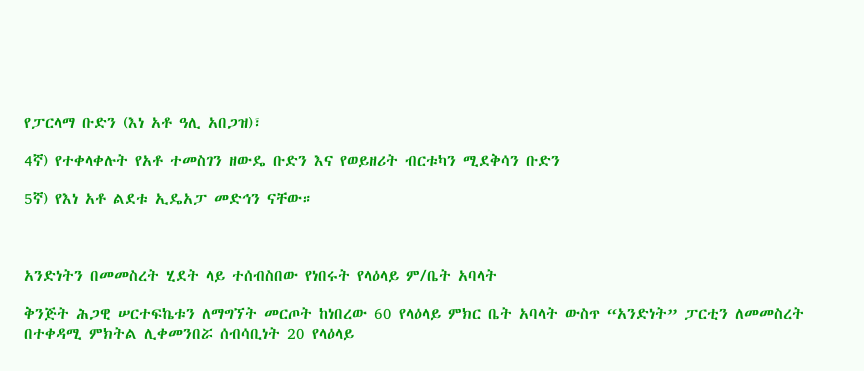የፓርላማ ቡድን (እነ አቶ ዓሊ አበጋዝ)፣

4ኛ) የተቀላቀሉት የአቶ ተመስገን ዘውዴ ቡድን እና የወይዘሪት ብርቱካን ሚደቅሳን ቡድን

5ኛ) የእነ አቶ ልደቱ ኢዴአፓ መድኅን ናቸው።



አንድነትን በመመስረት ሂደት ላይ ተሰብስበው የነበሩት የላዕላይ ም/ቤት አባላት

ቅንጅት ሕጋዊ ሠርተፍኬቱን ለማግኘት መርጦት ከነበረው 60 የላዕላይ ምክር ቤት አባላት ውስጥ “አንድነት” ፓርቲን ለመመስረት በተቀዳሚ ምክትል ሊቀመንበሯ ሰብሳቢነት 20 የላዕላይ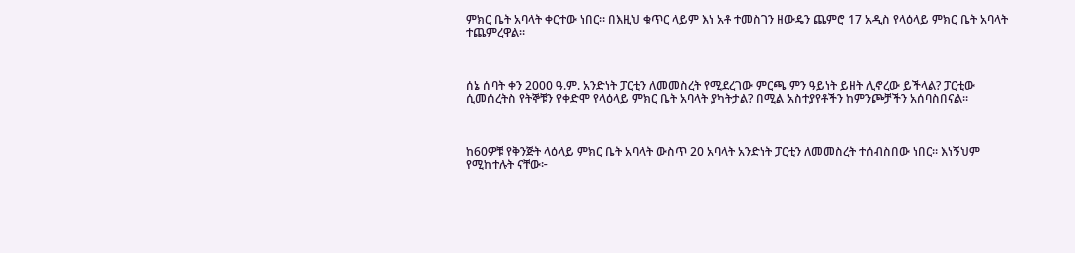ምክር ቤት አባላት ቀርተው ነበር። በእዚህ ቁጥር ላይም እነ አቶ ተመስገን ዘውዴን ጨምሮ 17 አዲስ የላዕላይ ምክር ቤት አባላት ተጨምረዋል።



ሰኔ ሰባት ቀን 2000 ዓ.ም. አንድነት ፓርቲን ለመመስረት የሚደረገው ምርጫ ምን ዓይነት ይዘት ሊኖረው ይችላል? ፓርቲው ሲመሰረትስ የትኞቹን የቀድሞ የላዕላይ ምክር ቤት አባላት ያካትታል? በሚል አስተያየቶችን ከምንጮቻችን አሰባስበናል።



ከ60ዎቹ የቅንጅት ላዕላይ ምክር ቤት አባላት ውስጥ 20 አባላት አንድነት ፓርቲን ለመመስረት ተሰብስበው ነበር። እነኝህም የሚከተሉት ናቸው፦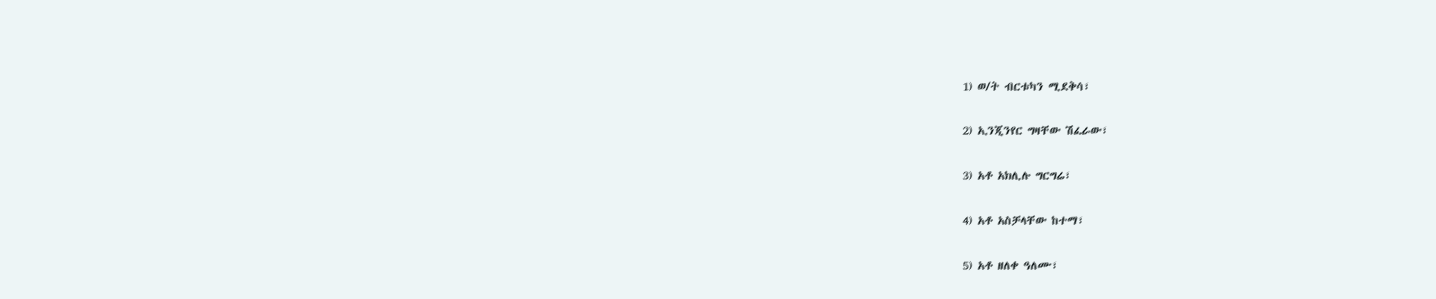1) ወ/ት ብርቱካን ሚደቅሳ፣

2) ኢንጂንየር ግዛቸው ሽፈራው፣

3) አቶ አክሊሉ ግርግሬ፣

4) አቶ አስቻላቸው ከተማ፣

5) አቶ ዘለቀ ዓለሙ፣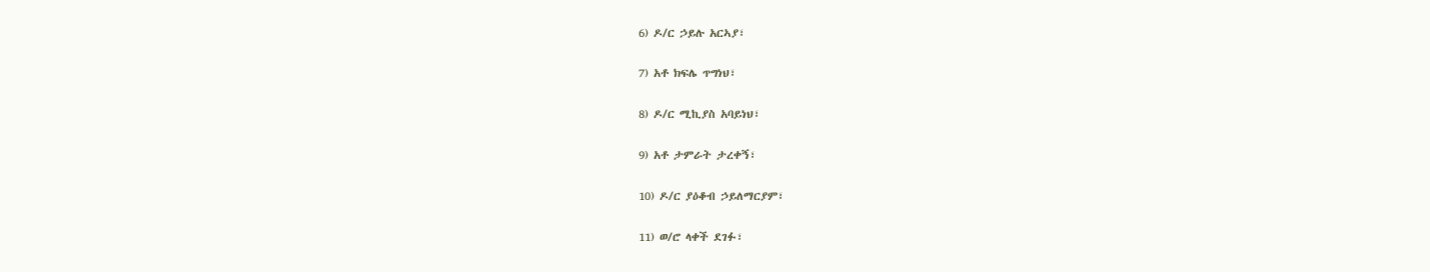6) ዶ/ር ኃይሉ አርኣያ፣

7) አቶ ክፍሌ ጥግነህ፣

8) ዶ/ር ሚኪያስ አባይነህ፣

9) አቶ ታምራት ታረቀኝ፣

10) ዶ/ር ያዕቆብ ኃይለማርያም፣

11) ወ/ሮ ላቀች ደገፉ፣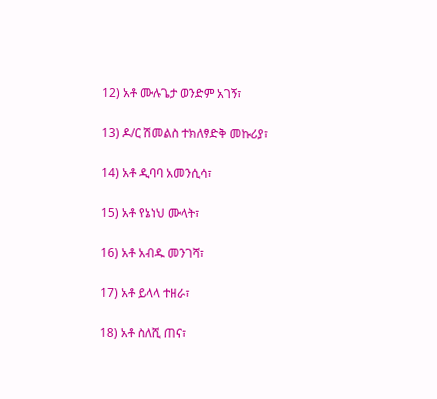12) አቶ ሙሉጌታ ወንድም አገኝ፣

13) ዶ/ር ሽመልስ ተክለፃድቅ መኩሪያ፣

14) አቶ ዲባባ አመንሲሳ፣

15) አቶ የኔነህ ሙላት፣

16) አቶ አብዱ መንገሻ፣

17) አቶ ይላላ ተዘራ፣

18) አቶ ስለሺ ጠና፣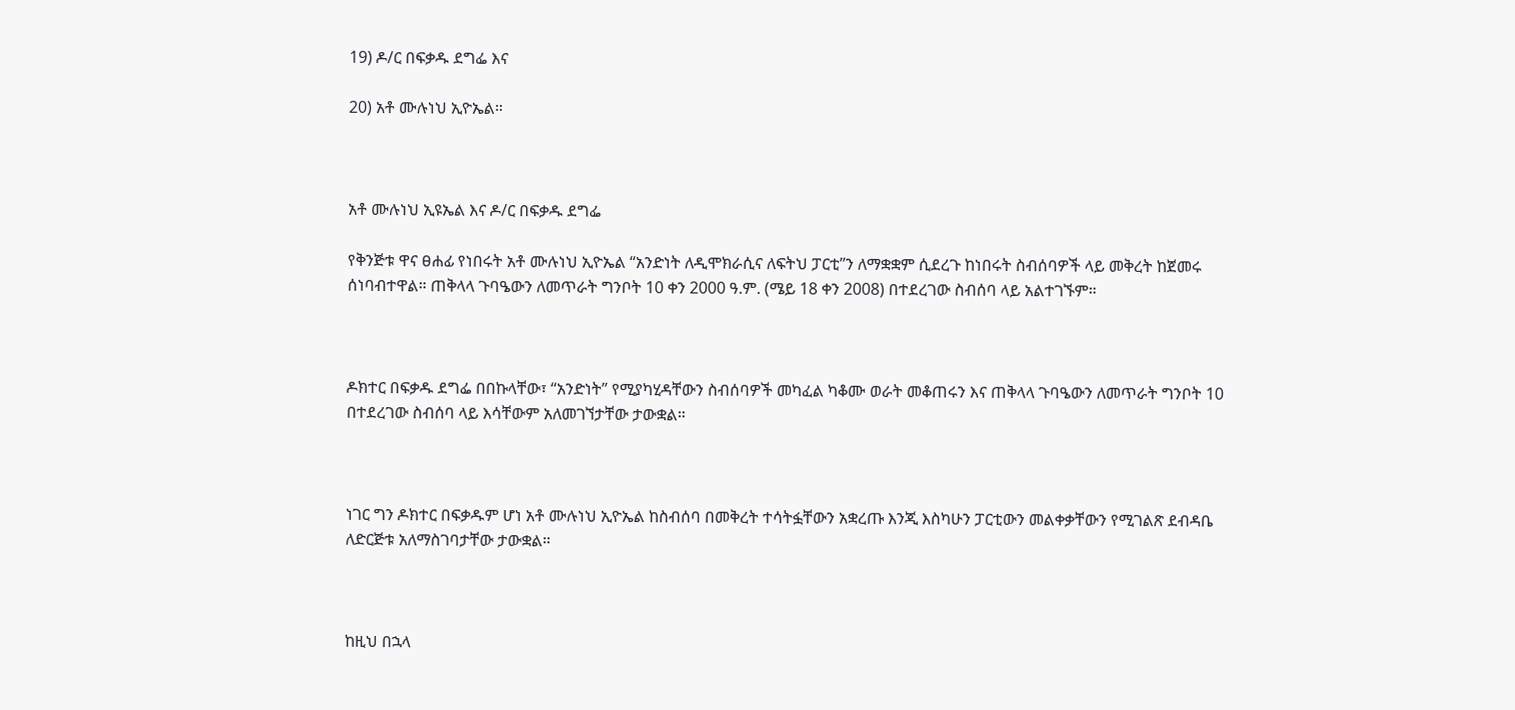19) ዶ/ር በፍቃዱ ደግፌ እና

20) አቶ ሙሉነህ ኢዮኤል።



አቶ ሙሉነህ ኢዩኤል እና ዶ/ር በፍቃዱ ደግፌ

የቅንጅቱ ዋና ፀሐፊ የነበሩት አቶ ሙሉነህ ኢዮኤል “አንድነት ለዲሞክራሲና ለፍትህ ፓርቲ”ን ለማቋቋም ሲደረጉ ከነበሩት ስብሰባዎች ላይ መቅረት ከጀመሩ ሰነባብተዋል። ጠቅላላ ጉባዔውን ለመጥራት ግንቦት 10 ቀን 2000 ዓ.ም. (ሜይ 18 ቀን 2008) በተደረገው ስብሰባ ላይ አልተገኙም።



ዶክተር በፍቃዱ ደግፌ በበኩላቸው፣ “አንድነት” የሚያካሂዳቸውን ስብሰባዎች መካፈል ካቆሙ ወራት መቆጠሩን እና ጠቅላላ ጉባዔውን ለመጥራት ግንቦት 10 በተደረገው ስብሰባ ላይ እሳቸውም አለመገኘታቸው ታውቋል።



ነገር ግን ዶክተር በፍቃዱም ሆነ አቶ ሙሉነህ ኢዮኤል ከስብሰባ በመቅረት ተሳትፏቸውን አቋረጡ እንጂ እስካሁን ፓርቲውን መልቀቃቸውን የሚገልጽ ደብዳቤ ለድርጅቱ አለማስገባታቸው ታውቋል።



ከዚህ በኋላ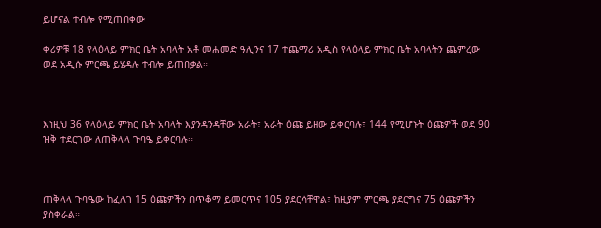ይሆናል ተብሎ የሚጠበቀው

ቀሪዎቹ 18 የላዕላይ ምክር ቤት አባላት አቶ መሐመድ ዓሊንና 17 ተጨማሪ አዲስ የላዕላይ ምክር ቤት አባላትን ጨምረው ወደ አዲሱ ምርጫ ይሄዳሉ ተብሎ ይጠበቃል።



እነዚህ 36 የላዕላይ ምክር ቤት አባላት እያንዳንዳቸው አራት፣ አራት ዕጩ ይዘው ይቀርባሉ፣ 144 የሚሆኑት ዕጩዎች ወደ 90 ዝቅ ተደርገው ለጠቅላላ ጉባዔ ይቀርባሉ።



ጠቅላላ ጉባዔው ከፈለገ 15 ዕጩዎችን በጥቆማ ይመርጥና 105 ያደርሳቸዋል፣ ከዚያም ምርጫ ያደርግና 75 ዕጩዎችን ያስቀራል።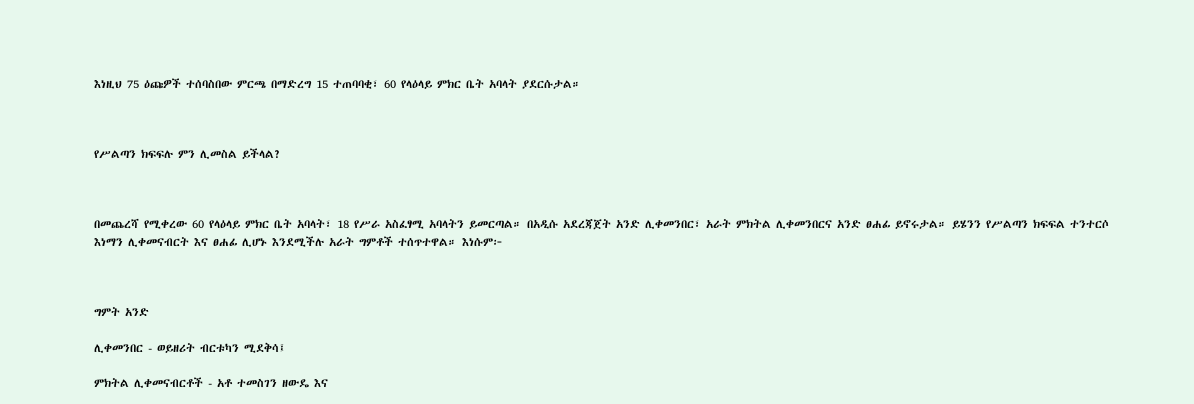እነዚህ 75 ዕጩዎች ተሰባስበው ምርጫ በማድረግ 15 ተጠባባቂ፣ 60 የላዕላይ ምክር ቤት አባላት ያደርሱታል።



የሥልጣን ክፍፍሉ ምን ሊመስል ይችላል?



በመጨረሻ የሚቀረው 60 የላዕላይ ምክር ቤት አባላት፣ 18 የሥራ አስፈፃሚ አባላትን ይመርጣል። በአዲሱ አደረጃጀት አንድ ሊቀመንበር፣ አራት ምክትል ሊቀመንበርና አንድ ፀሐፊ ይኖሩታል። ይሄንን የሥልጣን ክፍፍል ተንተርሶ እነማን ሊቀመናብርት እና ፀሐፊ ሊሆኑ እንደሚችሉ አራት ግምቶች ተሰጥተዋል። እነሱም፦



ግምት አንድ

ሊቀመንበር - ወይዘሪት ብርቱካን ሚደቅሳ፤

ምክትል ሊቀመናብርቶች - አቶ ተመስገን ዘውዴ እና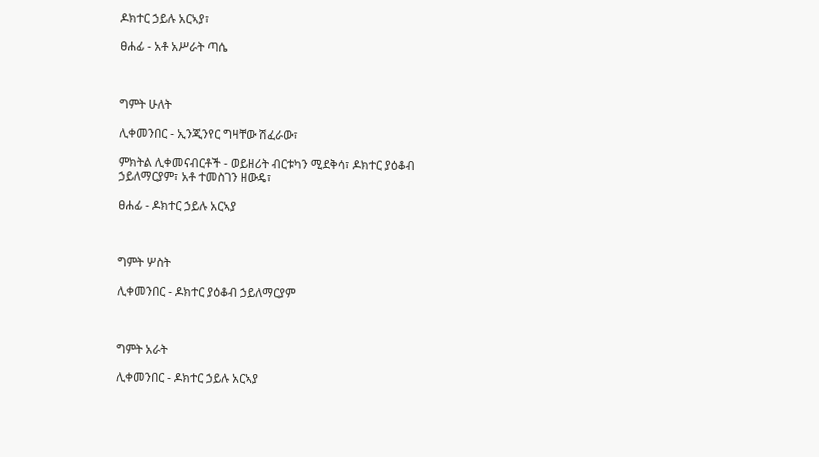ዶክተር ኃይሉ አርኣያ፣

ፀሐፊ - አቶ አሥራት ጣሴ



ግምት ሁለት

ሊቀመንበር - ኢንጂንየር ግዛቸው ሽፈራው፣

ምክትል ሊቀመናብርቶች - ወይዘሪት ብርቱካን ሚደቅሳ፣ ዶክተር ያዕቆብ ኃይለማርያም፣ አቶ ተመስገን ዘውዴ፣

ፀሐፊ - ዶክተር ኃይሉ አርኣያ



ግምት ሦስት

ሊቀመንበር - ዶክተር ያዕቆብ ኃይለማርያም



ግምት አራት

ሊቀመንበር - ዶክተር ኃይሉ አርኣያ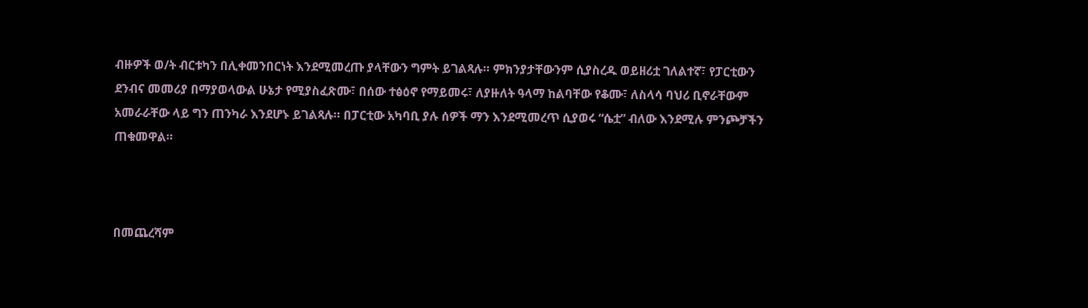ብዙዎች ወ/ት ብርቱካን በሊቀመንበርነት እንደሚመረጡ ያላቸውን ግምት ይገልጻሉ። ምክንያታቸውንም ሲያስረዱ ወይዘሪቷ ገለልተኛ፣ የፓርቲውን ደንብና መመሪያ በማያወላውል ሁኔታ የሚያስፈጽሙ፣ በሰው ተፅዕኖ የማይመሩ፣ ለያዙለት ዓላማ ከልባቸው የቆሙ፣ ለስላሳ ባህሪ ቢኖራቸውም አመራራቸው ላይ ግን ጠንካራ እንደሆኑ ይገልጻሉ። በፓርቲው አካባቢ ያሉ ሰዎች ማን እንደሚመረጥ ሲያወሩ “ሴቷ” ብለው እንደሚሉ ምንጮቻችን ጠቁመዋል።



በመጨረሻም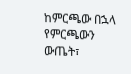ከምርጫው በኋላ የምርጫውን ውጤት፣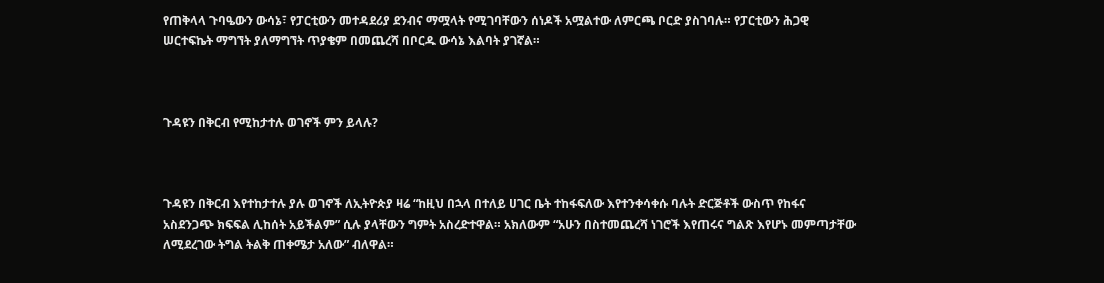የጠቅላላ ጉባዔውን ውሳኔ፣ የፓርቲውን መተዳደሪያ ደንብና ማሟላት የሚገባቸውን ሰነዶች አሟልተው ለምርጫ ቦርድ ያስገባሉ። የፓርቲውን ሕጋዊ ሠርተፍኬት ማግኘት ያለማግኘት ጥያቄም በመጨረሻ በቦርዱ ውሳኔ እልባት ያገኛል።



ጉዳዩን በቅርብ የሚከታተሉ ወገኖች ምን ይላሉ?



ጉዳዩን በቅርብ እየተከታተሉ ያሉ ወገኖች ለኢትዮጵያ ዛሬ “ከዚህ በኋላ በተለይ ሀገር ቤት ተከፋፍለው እየተንቀሳቀሱ ባሉት ድርጅቶች ውስጥ የከፋና አስደንጋጭ ክፍፍል ሊከሰት አይችልም” ሲሉ ያላቸውን ግምት አስረድተዋል። አክለውም “አሁን በስተመጨረሻ ነገሮች እየጠሩና ግልጽ እየሆኑ መምጣታቸው ለሚደረገው ትግል ትልቅ ጠቀሜታ አለው” ብለዋል።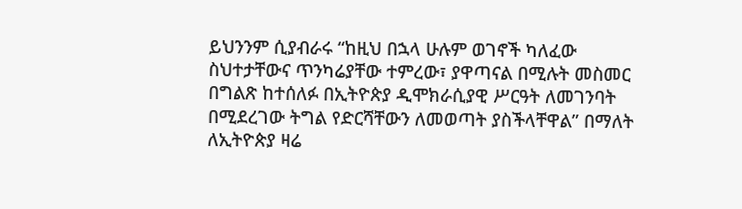ይህንንም ሲያብራሩ “ከዚህ በኋላ ሁሉም ወገኖች ካለፈው ስህተታቸውና ጥንካሬያቸው ተምረው፣ ያዋጣናል በሚሉት መስመር በግልጽ ከተሰለፉ በኢትዮጵያ ዲሞክራሲያዊ ሥርዓት ለመገንባት በሚደረገው ትግል የድርሻቸውን ለመወጣት ያስችላቸዋል” በማለት ለኢትዮጵያ ዛሬ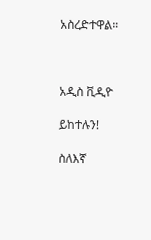አስረድተዋል።



አዲስ ቪዲዮ

ይከተሉን!

ስለእኛ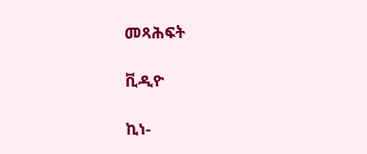መጻሕፍት

ቪዲዮ

ኪነ-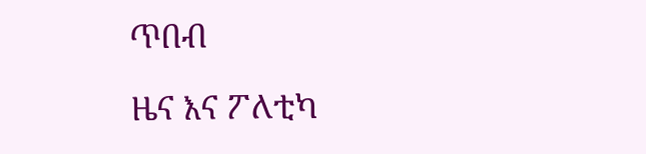ጥበብ

ዜና እና ፖለቲካ